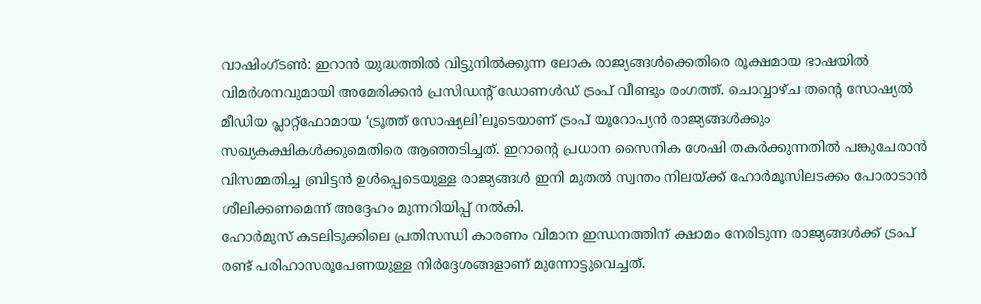വാഷിംഗ്ടൺ: ഇറാൻ യുദ്ധത്തിൽ വിട്ടുനിൽക്കുന്ന ലോക രാജ്യങ്ങൾക്കെതിരെ രൂക്ഷമായ ഭാഷയിൽ വിമർശനവുമായി അമേരിക്കൻ പ്രസിഡന്റ് ഡോണൾഡ് ട്രംപ് വീണ്ടും രംഗത്ത്. ചൊവ്വാഴ്ച തന്റെ സോഷ്യൽ മീഡിയ പ്ലാറ്റ്ഫോമായ ‘ട്രൂത്ത് സോഷ്യലി’ലൂടെയാണ് ട്രംപ് യൂറോപ്യൻ രാജ്യങ്ങൾക്കും സഖ്യകക്ഷികൾക്കുമെതിരെ ആഞ്ഞടിച്ചത്. ഇറാന്റെ പ്രധാന സൈനിക ശേഷി തകർക്കുന്നതിൽ പങ്കുചേരാൻ വിസമ്മതിച്ച ബ്രിട്ടൻ ഉൾപ്പെടെയുള്ള രാജ്യങ്ങൾ ഇനി മുതൽ സ്വന്തം നിലയ്ക്ക് ഹോർമൂസിലടക്കം പോരാടാൻ ശീലിക്കണമെന്ന് അദ്ദേഹം മുന്നറിയിപ്പ് നൽകി.
ഹോർമുസ് കടലിടുക്കിലെ പ്രതിസന്ധി കാരണം വിമാന ഇന്ധനത്തിന് ക്ഷാമം നേരിടുന്ന രാജ്യങ്ങൾക്ക് ട്രംപ് രണ്ട് പരിഹാസരൂപേണയുള്ള നിർദ്ദേശങ്ങളാണ് മുന്നോട്ടുവെച്ചത്.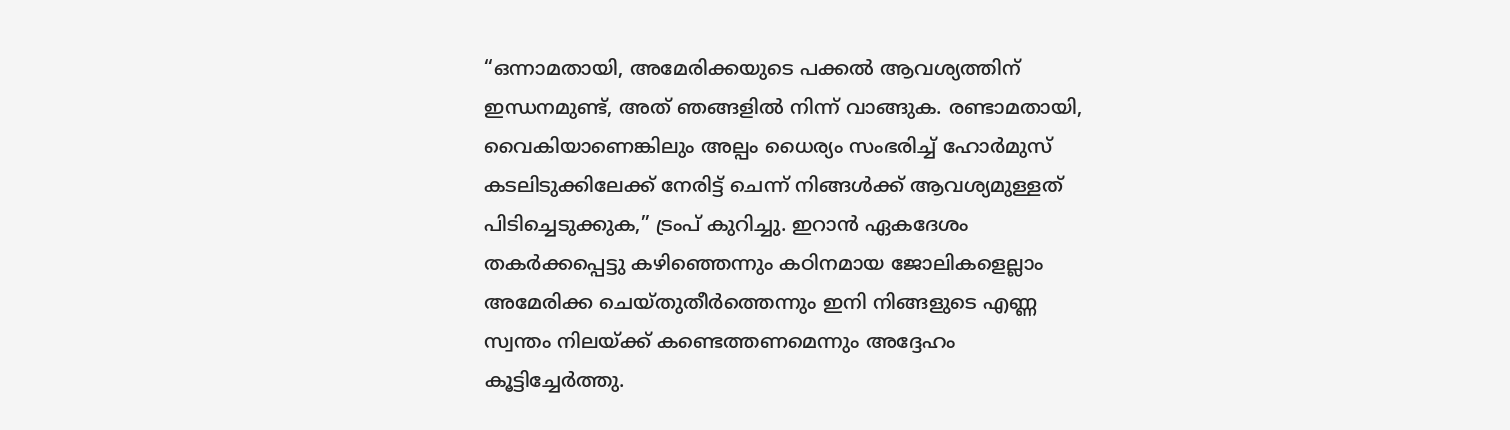“ഒന്നാമതായി, അമേരിക്കയുടെ പക്കൽ ആവശ്യത്തിന് ഇന്ധനമുണ്ട്, അത് ഞങ്ങളിൽ നിന്ന് വാങ്ങുക. രണ്ടാമതായി, വൈകിയാണെങ്കിലും അല്പം ധൈര്യം സംഭരിച്ച് ഹോർമുസ് കടലിടുക്കിലേക്ക് നേരിട്ട് ചെന്ന് നിങ്ങൾക്ക് ആവശ്യമുള്ളത് പിടിച്ചെടുക്കുക,” ട്രംപ് കുറിച്ചു. ഇറാൻ ഏകദേശം തകർക്കപ്പെട്ടു കഴിഞ്ഞെന്നും കഠിനമായ ജോലികളെല്ലാം അമേരിക്ക ചെയ്തുതീർത്തെന്നും ഇനി നിങ്ങളുടെ എണ്ണ സ്വന്തം നിലയ്ക്ക് കണ്ടെത്തണമെന്നും അദ്ദേഹം കൂട്ടിച്ചേർത്തു.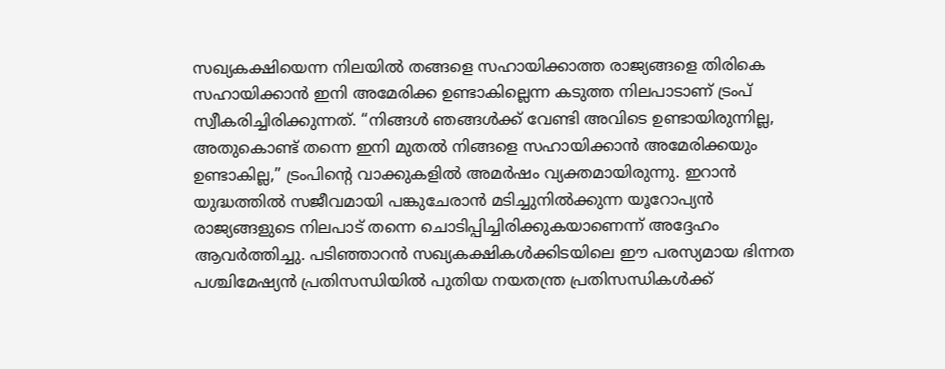സഖ്യകക്ഷിയെന്ന നിലയിൽ തങ്ങളെ സഹായിക്കാത്ത രാജ്യങ്ങളെ തിരികെ സഹായിക്കാൻ ഇനി അമേരിക്ക ഉണ്ടാകില്ലെന്ന കടുത്ത നിലപാടാണ് ട്രംപ് സ്വീകരിച്ചിരിക്കുന്നത്. “നിങ്ങൾ ഞങ്ങൾക്ക് വേണ്ടി അവിടെ ഉണ്ടായിരുന്നില്ല, അതുകൊണ്ട് തന്നെ ഇനി മുതൽ നിങ്ങളെ സഹായിക്കാൻ അമേരിക്കയും ഉണ്ടാകില്ല,” ട്രംപിന്റെ വാക്കുകളിൽ അമർഷം വ്യക്തമായിരുന്നു. ഇറാൻ യുദ്ധത്തിൽ സജീവമായി പങ്കുചേരാൻ മടിച്ചുനിൽക്കുന്ന യൂറോപ്യൻ രാജ്യങ്ങളുടെ നിലപാട് തന്നെ ചൊടിപ്പിച്ചിരിക്കുകയാണെന്ന് അദ്ദേഹം ആവർത്തിച്ചു. പടിഞ്ഞാറൻ സഖ്യകക്ഷികൾക്കിടയിലെ ഈ പരസ്യമായ ഭിന്നത പശ്ചിമേഷ്യൻ പ്രതിസന്ധിയിൽ പുതിയ നയതന്ത്ര പ്രതിസന്ധികൾക്ക്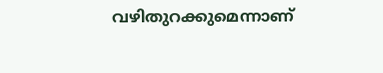വഴിതുറക്കുമെന്നാണ്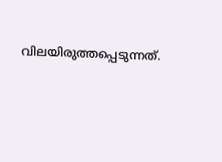വിലയിരുത്തപ്പെടുന്നത്.